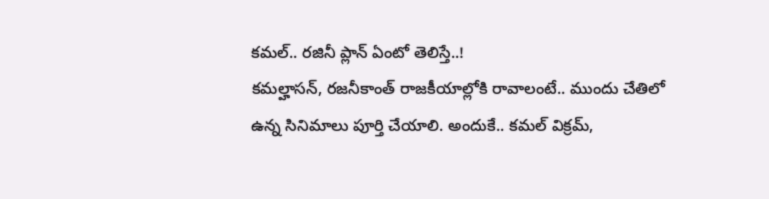కమల్.. రజినీ ప్లాన్ ఏంటో తెలిస్తే..!
కమల్హాసన్, రజనీకాంత్ రాజకీయాల్లోకి రావాలంటే.. ముందు చేతిలో ఉన్న సినిమాలు పూర్తి చేయాలి. అందుకే.. కమల్ విక్రమ్,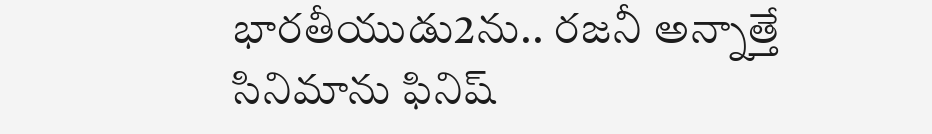భారతీయుడు2ను.. రజనీ అన్నాత్తే సినిమాను ఫినిష్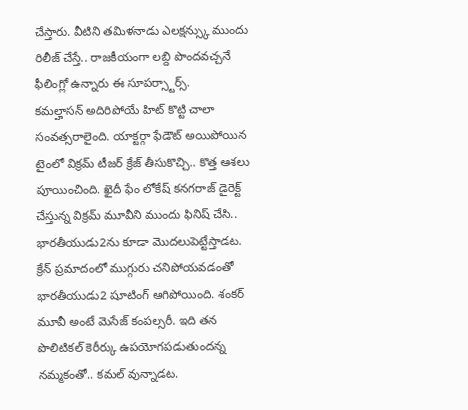చేస్తారు. వీటిని తమిళనాడు ఎలక్షన్స్కు ముందు రిలీజ్ చేస్తే.. రాజకీయంగా లబ్ది పొందవచ్చనే ఫీలింగ్లో ఉన్నారు ఈ సూపర్స్టార్స్.
కమల్హాసన్ అదిరిపోయే హిట్ కొట్టి చాలా సంవత్సరాలైంది. యాక్టర్గా ఫేడౌట్ అయిపోయిన టైంలో విక్రమ్ టీజర్ క్రేజ్ తీసుకొచ్చి.. కొత్త ఆశలు పూయించింది. ఖైదీ ఫేం లోకేష్ కనగరాజ్ డైరెక్ట్ చేస్తున్న విక్రమ్ మూవీని ముందు ఫినిష్ చేసి.. భారతీయుడు2ను కూడా మొదలుపెట్టేస్తాడట. క్రేన్ ప్రమాదంలో ముగ్గురు చనిపోయవడంతో భారతీయుడు2 షూటింగ్ ఆగిపోయింది. శంకర్ మూవీ అంటే మెసేజ్ కంపల్సరీ. ఇది తన పొలిటికల్ కెరీర్కు ఉపయోగపడుతుందన్న నమ్మకంతో.. కమల్ వున్నాడట.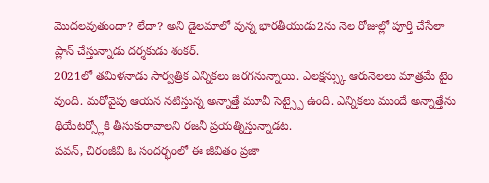మొదలవుతుందా? లేదా? అని డైలమాలో వున్న భారతీయుడు2ను నెల రోజుల్లో పూర్తి చేసేలా ప్లాన్ చేస్తున్నాడు దర్శకుడు శంకర్.
2021లో తమిళనాడు సార్వత్రిక ఎన్నికలు జరగనున్నాయి. ఎలక్షన్స్కు ఆరునెలలు మాత్రమే టైం వుంది. మరోవైపు ఆయన నటిస్తున్న అన్నాత్తే మూవీ సెట్స్పై ఉంది. ఎన్నికలు ముందే అన్నాత్తేను థియేటర్స్లోకి తీసుకురావాలని రజనీ ప్రయత్నిస్తున్నాడట.
పవన్, చిరంజీవి ఓ సందర్భంలో ఈ జీవితం ప్రజా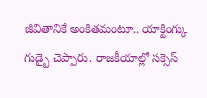జీవితానికే అంకితమంటూ.. యాక్టింగ్కు గుడ్బై చెప్పారు. రాజకీయాల్లో సక్సెస్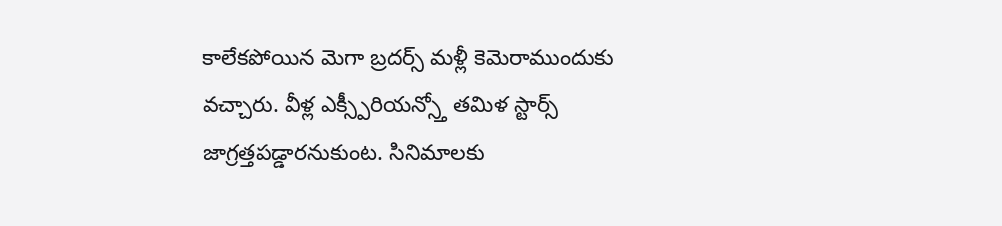కాలేకపోయిన మెగా బ్రదర్స్ మళ్లీ కెమెరాముందుకు వచ్చారు. వీళ్ల ఎక్స్పీరియన్స్తో తమిళ స్టార్స్ జాగ్రత్తపడ్డారనుకుంట. సినిమాలకు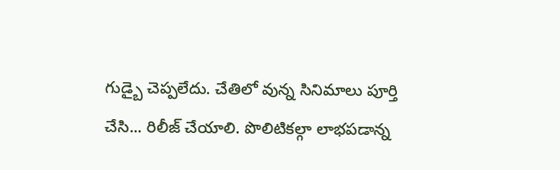గుడ్బై చెప్పలేదు. చేతిలో వున్న సినిమాలు పూర్తి చేసి... రిలీజ్ చేయాలి. పొలిటికల్గా లాభపడాన్న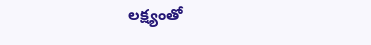లక్ష్యంతో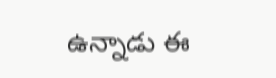ఉన్నాడు ఈ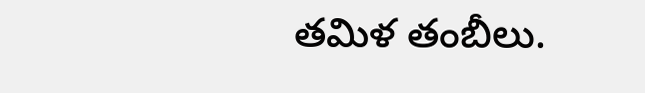తమిళ తంబీలు.